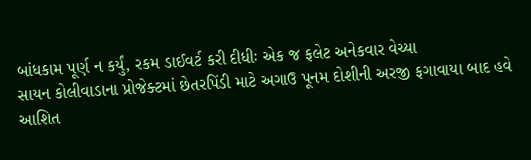બાંધકામ પૂર્ણ ન કર્યું, રકમ ડાઈવર્ટ કરી દીધીઃ એક જ ફલેટ અનેકવાર વેચ્યા
સાયન કોલીવાડાના પ્રોજેક્ટમાં છેતરપિંડી માટે અગાઉ પૂનમ દોશીની અરજી ફગાવાયા બાદ હવે આશિત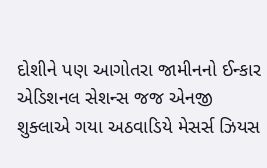દોશીને પણ આગોતરા જામીનનો ઈન્કાર
એડિશનલ સેશન્સ જજ એનજી શુક્લાએ ગયા અઠવાડિયે મેસર્સ ઝિયસ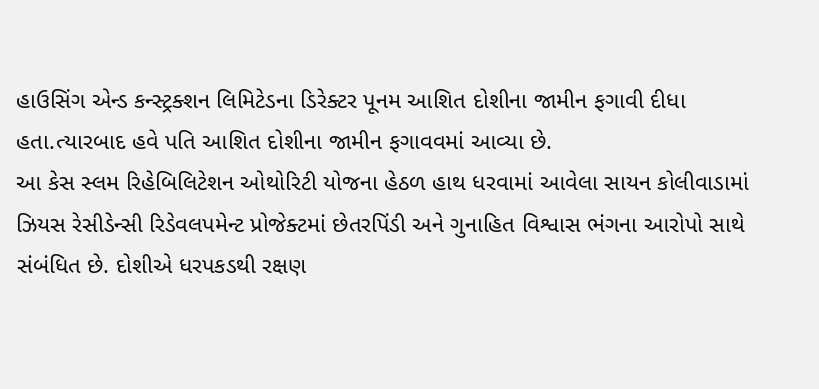હાઉસિંગ એન્ડ કન્સ્ટ્રક્શન લિમિટેડના ડિરેક્ટર પૂનમ આશિત દોશીના જામીન ફગાવી દીધા હતા.ત્યારબાદ હવે પતિ આશિત દોશીના જામીન ફગાવવમાં આવ્યા છે.
આ કેસ સ્લમ રિહેબિલિટેશન ઓથોરિટી યોજના હેઠળ હાથ ધરવામાં આવેલા સાયન કોલીવાડામાં ઝિયસ રેસીડેન્સી રિડેવલપમેન્ટ પ્રોજેક્ટમાં છેતરપિંડી અને ગુનાહિત વિશ્વાસ ભંગના આરોપો સાથે સંબંધિત છે. દોશીએ ધરપકડથી રક્ષણ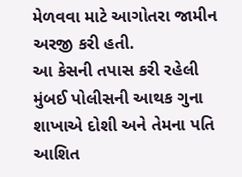મેળવવા માટે આગોતરા જામીન અરજી કરી હતી.
આ કેસની તપાસ કરી રહેલી મુંબઈ પોલીસની આથક ગુના શાખાએ દોશી અને તેમના પતિ આશિત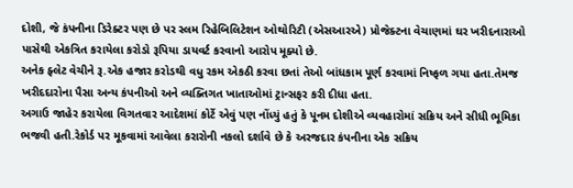દોશી, જે કંપનીના ડિરેક્ટર પણ છે પર સ્લમ રિહેબિલિટેશન ઓથોરિટી (એસઆરએ) પ્રોજેક્ટના વેચાણમાં ઘર ખરીદનારાઓ પાસેથી એકત્રિત કરાયેલા કરોડો રૂપિયા ડાયવર્ટ કરવાનો આરોપ મૂક્યો છે.
અનેક ફ્લેટ વેચીને રૂ.એક હજાર કરોડથી વધુ રકમ એકઠી કરવા છતાં તેઓ બાંધકામ પૂર્ણ કરવામાં નિષ્ફળ ગયા હતા.તેમજ ખરીદદારોના પૈસા અન્ય કંપનીઓ અને વ્યક્તિગત ખાતાઓમાં ટ્રાન્સફર કરી દીધા હતા.
અગાઉ જાહેર કરાયેલા વિગતવાર આદેશમાં કોર્ટે એવું પણ નોંધ્યું હતું કે પૂનમ દોશીએ વ્યવહારોમાં સક્રિય અને સીધી ભૂમિકા ભજવી હતી.રેકોર્ડ પર મૂકવામાં આવેલા કરારોની નકલો દર્શાવે છે કે અરજદાર કંપનીના એક સક્રિય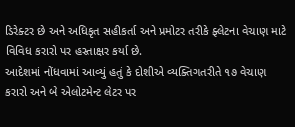ડિરેક્ટર છે અને અધિકૃત સહીકર્તા અને પ્રમોટર તરીકે ફ્લેટના વેચાણ માટે વિવિધ કરારો પર હસ્તાક્ષર કર્યા છે.
આદેશમાં નોંધવામાં આવ્યું હતું કે દોશીએ વ્યક્તિગતરીતે ૧૭ વેચાણ કરારો અને બે એલોટમેન્ટ લેટર પર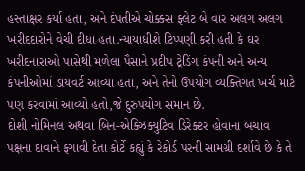હસ્તાક્ષર કર્યા હતા, અને દંપતીએ ચોક્કસ ફ્લેટ બે વાર અલગ અલગ ખરીદદારોને વેચી દીધા હતા.ન્યાયાધીશે ટિપ્પણી કરી હતી કે ઘર ખરીદનારાઓ પાસેથી મળેલા પૈસાને પ્રદીપ ટ્રેડિંગ કંપની અને અન્ય કંપનીઓમાં ડાયવર્ટ આવ્યા હતા, અને તેનો ઉપયોગ વ્યક્તિગત ખર્ચ માટે પણ કરવામાં આવ્યો હતો,જે દુરુપયોગ સમાન છે.
દોશી નોમિનલ અથવા બિન-એક્ઝિક્યુટિવ ડિરેક્ટર હોવાના બચાવ પક્ષના દાવાને ફગાવી દેતા કોર્ટે કહ્યું કે રેકોર્ડ પરની સામગ્રી દર્શાવે છે કે તે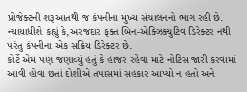પ્રોજેક્ટની શરૂઆતથી જ કંપનીના મુખ્ય સંચાલનનો ભાગ રહી છે. ન્યાયાધીશે કહ્યું કે,અરજદાર ફક્ત બિન-એક્ઝિક્યુટિવ ડિરેક્ટર નથી પરંતુ કંપનીના એક સક્રિય ડિરેક્ટર છે.
કોર્ટે એમ પણ જણાવ્યું હતું કે હાજર રહેવા માટે નોટિસ જારી કરવામાં આવી હોવા છતાં દોશીએ તપાસમાં સહકાર આપ્યો ન હતો અને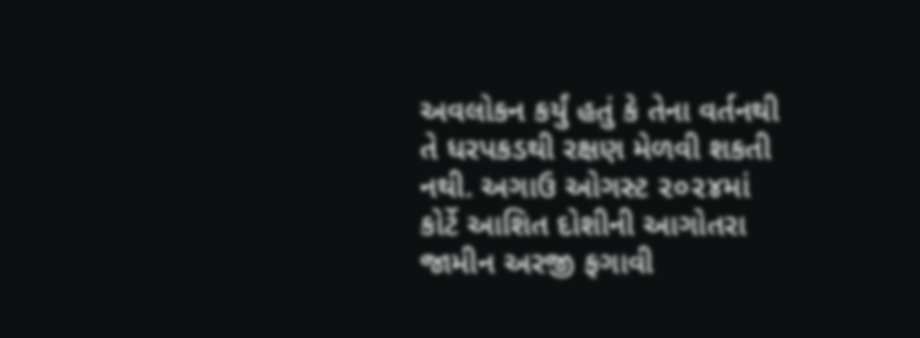અવલોકન કર્યું હતું કે તેના વર્તનથી તે ધરપકડથી રક્ષણ મેળવી શકતી નથી. અગાઉ ઓગસ્ટ ૨૦૨૪માં કોર્ટે આશિત દોશીની આગોતરા જામીન અરજી ફગાવી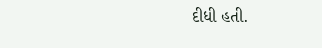દીધી હતી.